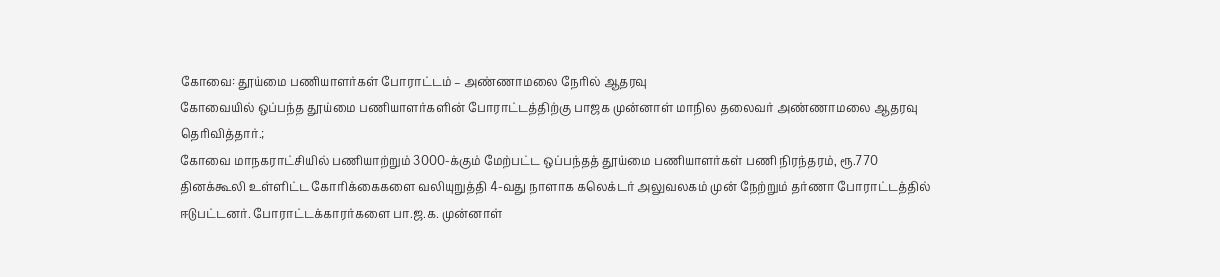கோவை: தூய்மை பணியாளர்கள் போராட்டம் – அண்ணாமலை நேரில் ஆதரவு
கோவையில் ஒப்பந்த தூய்மை பணியாளர்களின் போராட்டத்திற்கு பாஜக முன்னாள் மாநில தலைவர் அண்ணாமலை ஆதரவு தெரிவித்தார்.;
கோவை மாநகராட்சியில் பணியாற்றும் 3000-க்கும் மேற்பட்ட ஒப்பந்தத் தூய்மை பணியாளர்கள் பணி நிரந்தரம், ரூ.770 தினக்கூலி உள்ளிட்ட கோரிக்கைகளை வலியுறுத்தி 4-வது நாளாக கலெக்டர் அலுவலகம் முன் நேற்றும் தர்ணா போராட்டத்தில் ஈடுபட்டனர். போராட்டக்காரர்களை பா.ஜ.க. முன்னாள்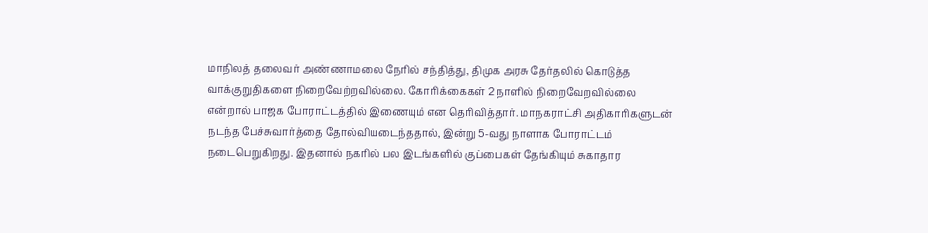மாநிலத் தலைவர் அண்ணாமலை நேரில் சந்தித்து, திமுக அரசு தேர்தலில் கொடுத்த வாக்குறுதிகளை நிறைவேற்றவில்லை. கோரிக்கைகள் 2 நாளில் நிறைவேறவில்லை என்றால் பாஜக போராட்டத்தில் இணையும் என தெரிவித்தார். மாநகராட்சி அதிகாரிகளுடன் நடந்த பேச்சுவார்த்தை தோல்வியடைந்ததால், இன்று 5-வது நாளாக போராட்டம் நடைபெறுகிறது. இதனால் நகரில் பல இடங்களில் குப்பைகள் தேங்கியும் சுகாதார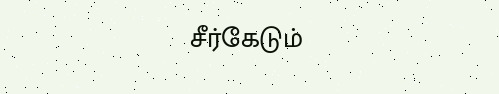சீர்கேடும்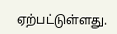ஏற்பட்டுள்ளது.